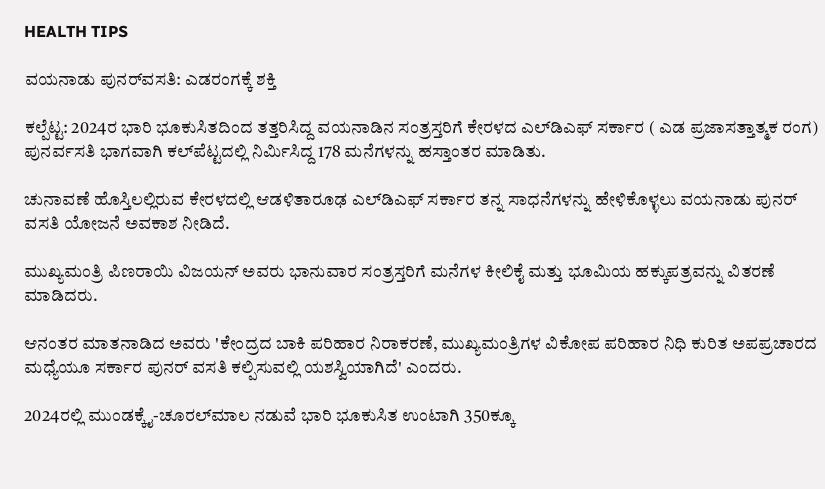HEALTH TIPS

ವಯನಾಡು ಪುನರ್‌ವಸತಿ: ಎಡರಂಗಕ್ಕೆ ಶಕ್ತಿ

ಕಲ್ಪೆಟ್ಟ: 2024ರ ಭಾರಿ ಭೂಕುಸಿತದಿಂದ ತತ್ತರಿಸಿದ್ದ ವಯನಾಡಿನ ಸಂತ್ರಸ್ತರಿಗೆ ಕೇರಳದ ಎಲ್‌ಡಿಎಫ್‌ ಸರ್ಕಾರ ( ಎಡ ಪ್ರಜಾಸತ್ತಾತ್ಮಕ ರಂಗ) ಪುನರ್ವಸತಿ ಭಾಗವಾಗಿ ಕಲ್‌ಪೆಟ್ಟದಲ್ಲಿ ನಿರ್ಮಿಸಿದ್ದ 178 ಮನೆಗಳನ್ನು ಹಸ್ತಾಂತರ ಮಾಡಿತು.

ಚುನಾವಣೆ ಹೊಸ್ತಿಲಲ್ಲಿರುವ ಕೇರಳದಲ್ಲಿ ಆಡಳಿತಾರೂಢ ಎಲ್‌ಡಿಎಫ್‌ ಸರ್ಕಾರ ತನ್ನ ಸಾಧನೆಗಳನ್ನು ಹೇಳಿಕೊಳ್ಳಲು ವಯನಾಡು ಪುನರ್‌ ವಸತಿ ಯೋಜನೆ ಅವಕಾಶ ನೀಡಿದೆ.

ಮುಖ್ಯಮಂತ್ರಿ ಪಿಣರಾಯಿ ವಿಜಯನ್ ಅವರು ಭಾನುವಾರ ಸಂತ್ರಸ್ತರಿಗೆ ಮನೆಗಳ ಕೀಲಿಕೈ ಮತ್ತು ಭೂಮಿಯ ಹಕ್ಕುಪತ್ರವನ್ನು ವಿತರಣೆ ಮಾಡಿದರು.

ಆನಂತರ ಮಾತನಾಡಿದ ಅವರು 'ಕೇಂದ್ರದ ಬಾಕಿ ಪರಿಹಾರ ನಿರಾಕರಣೆ, ಮುಖ್ಯಮಂತ್ರಿಗಳ ವಿಕೋಪ ಪರಿಹಾರ ನಿಧಿ ಕುರಿತ ಅಪಪ್ರಚಾರದ ಮಧ್ಯೆಯೂ ಸರ್ಕಾರ ಪುನರ್‌ ವಸತಿ ಕಲ್ಪಿಸುವಲ್ಲಿ ಯಶಸ್ವಿಯಾಗಿದೆ' ಎಂದರು.

2024ರಲ್ಲಿ ಮುಂಡಕ್ಕೈ-ಚೂರಲ್‌ಮಾಲ ನಡುವೆ ಭಾರಿ ಭೂಕುಸಿತ ಉಂಟಾಗಿ 350ಕ್ಕೂ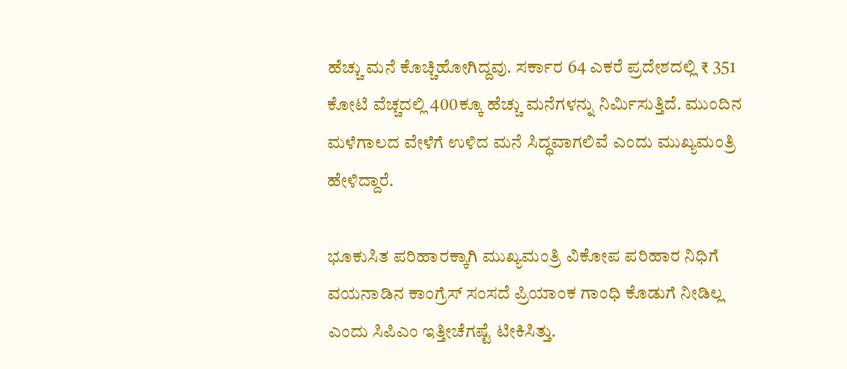ಹೆಚ್ಚು ಮನೆ ಕೊಚ್ಚಿಹೋಗಿದ್ದವು. ಸರ್ಕಾರ 64 ಎಕರೆ ಪ್ರದೇಶದಲ್ಲಿ ₹ 351 ಕೋಟಿ ವೆಚ್ಚದಲ್ಲಿ 400ಕ್ಕೂ ಹೆಚ್ಚು ಮನೆಗಳನ್ನು ನಿರ್ಮಿಸುತ್ತಿದೆ. ಮುಂದಿನ ಮಳೆಗಾಲದ ವೇಳೆಗೆ ಉಳಿದ ಮನೆ ಸಿದ್ಧವಾಗಲಿವೆ ಎಂದು ಮುಖ್ಯಮಂತ್ರಿ ಹೇಳಿದ್ದಾರೆ.

ಭೂಕುಸಿತ ಪರಿಹಾರಕ್ಕಾಗಿ ಮುಖ್ಯಮಂತ್ರಿ ವಿಕೋಪ ಪರಿಹಾರ ನಿಧಿಗೆ ವಯನಾಡಿನ ಕಾಂಗ್ರೆಸ್ ಸಂಸದೆ ಪ್ರಿಯಾಂಕ ಗಾಂಧಿ ಕೊಡುಗೆ ನೀಡಿಲ್ಲ ಎಂದು ಸಿಪಿಎಂ ಇತ್ತೀಚೆಗಷ್ಟೆ ಟೀಕಿಸಿತ್ತು.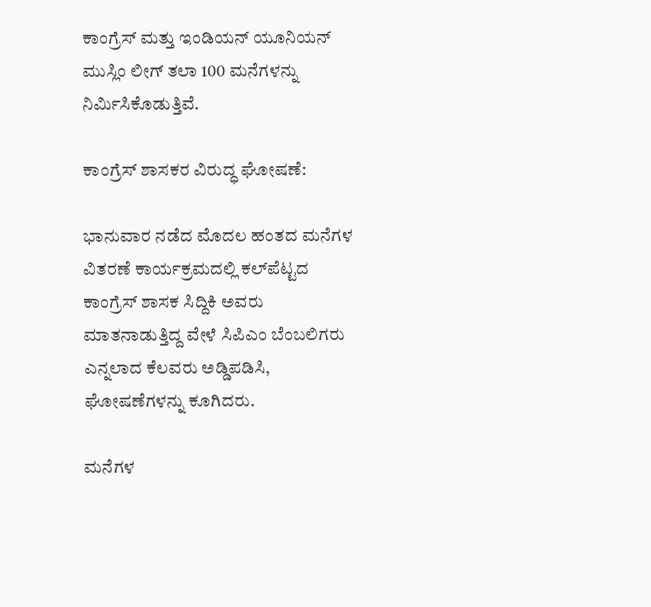ಕಾಂಗ್ರೆಸ್‌ ಮತ್ತು ಇಂಡಿಯನ್‌ ಯೂನಿಯನ್‌ ಮುಸ್ಲಿಂ ಲೀಗ್‌ ತಲಾ 100 ಮನೆಗಳನ್ನು ನಿರ್ಮಿಸಿಕೊಡುತ್ತಿವೆ.

ಕಾಂಗ್ರೆಸ್ ಶಾಸಕರ ವಿರುದ್ಧ ಘೋಷಣೆ:

ಭಾನುವಾರ ನಡೆದ ಮೊದಲ ಹಂತದ ಮನೆಗಳ ವಿತರಣೆ ಕಾರ್ಯಕ್ರಮದಲ್ಲಿ ಕಲ್‌ಪೆಟ್ಟದ ಕಾಂಗ್ರೆಸ್‌ ಶಾಸಕ ಸಿದ್ದಿಕಿ ಅವರು ಮಾತನಾಡುತ್ತಿದ್ದ ವೇಳೆ ಸಿಪಿಎಂ ಬೆಂಬಲಿಗರು ಎನ್ನಲಾದ ಕೆಲವರು ಅಡ್ಡಿಪಡಿಸಿ, ಘೋಷಣೆಗಳನ್ನು ಕೂಗಿದರು.

ಮನೆಗಳ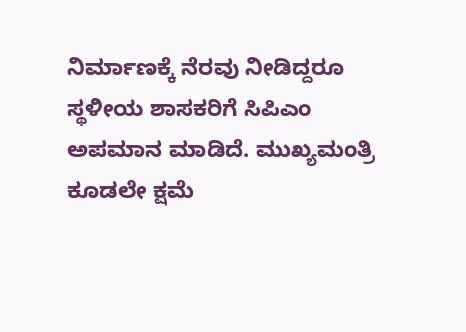ನಿರ್ಮಾಣಕ್ಕೆ ನೆರವು ನೀಡಿದ್ದರೂ ಸ್ಥಳೀಯ ಶಾಸಕರಿಗೆ ಸಿಪಿಎಂ ಅಪಮಾನ ಮಾಡಿದೆ. ಮುಖ್ಯಮಂತ್ರಿ ಕೂಡಲೇ ಕ್ಷಮೆ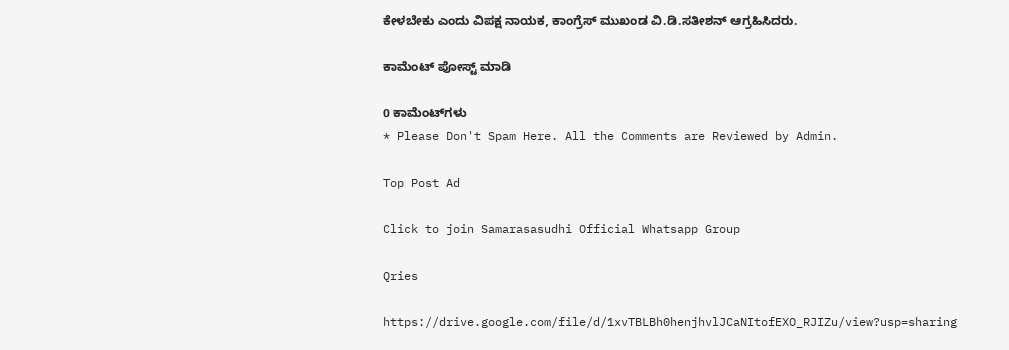ಕೇಳಬೇಕು ಎಂದು ವಿಪಕ್ಷ ನಾಯಕ, ಕಾಂಗ್ರೆಸ್‌ ಮುಖಂಡ ವಿ.ಡಿ.ಸತೀಶನ್‌ ಆಗ್ರಹಿಸಿದರು.

ಕಾಮೆಂಟ್‌‌ ಪೋಸ್ಟ್‌ ಮಾಡಿ

0 ಕಾಮೆಂಟ್‌ಗಳು
* Please Don't Spam Here. All the Comments are Reviewed by Admin.

Top Post Ad

Click to join Samarasasudhi Official Whatsapp Group

Qries

https://drive.google.com/file/d/1xvTBLBh0henjhvlJCaNItofEXO_RJIZu/view?usp=sharing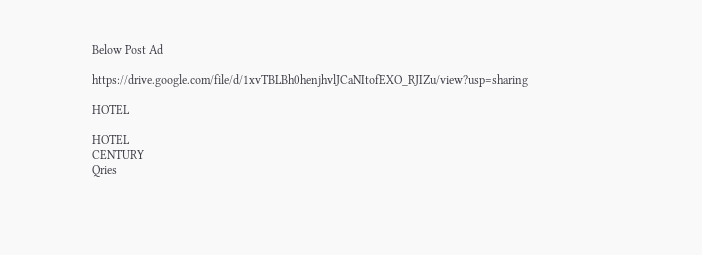Below Post Ad

https://drive.google.com/file/d/1xvTBLBh0henjhvlJCaNItofEXO_RJIZu/view?usp=sharing

HOTEL

HOTEL
CENTURY
Qries